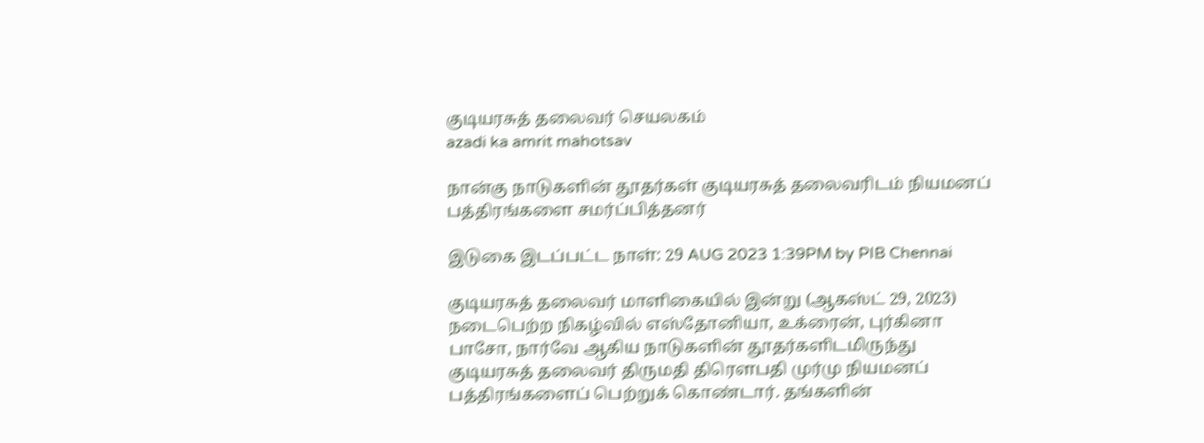குடியரசுத் தலைவர் செயலகம்
azadi ka amrit mahotsav

நான்கு நாடுகளின் தூதர்கள் குடியரசுத் தலைவரிடம் நியமனப் பத்திரங்களை சமர்ப்பித்தனர்

இடுகை இடப்பட்ட நாள்: 29 AUG 2023 1:39PM by PIB Chennai

குடியரசுத் தலைவர் மாளிகையில் இன்று (ஆகஸ்ட் 29, 2023) நடைபெற்ற நிகழ்வில் எஸ்தோனியா, உக்ரைன், புர்கினா பாசோ, நார்வே ஆகிய நாடுகளின் தூதர்களிடமிருந்து குடியரசுத் தலைவர் திருமதி திரௌபதி முர்மு நியமனப் பத்திரங்களைப் பெற்றுக் கொண்டார். தங்களின்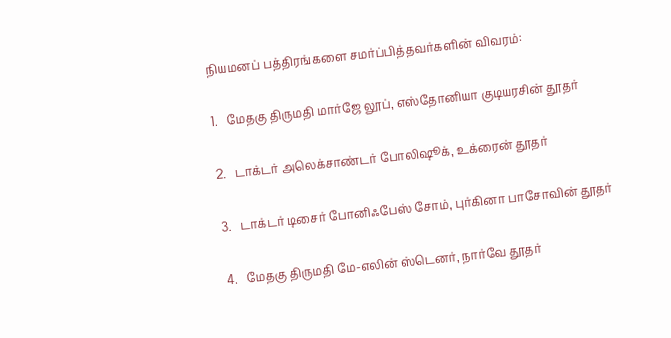நியமனப் பத்திரங்களை சமர்ப்பித்தவர்களின் விவரம்:

1.   மேதகு திருமதி மார்ஜே லூப், எஸ்தோனியா குடியரசின் தூதர்

2.   டாக்டர் அலெக்சாண்டர் போலிஷூக், உக்ரைன் தூதர்

3.   டாக்டர் டிசைர் போனிஃபேஸ் சோம், புர்கினா பாசோவின் தூதர்

4.   மேதகு திருமதி மே-எலின் ஸ்டெனர், நார்வே தூதர்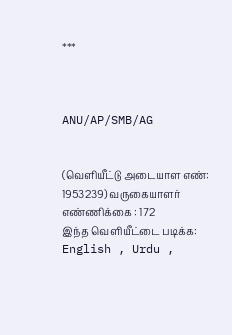***



ANU/AP/SMB/AG


(வெளியீட்டு அடையாள எண்: 1953239) வருகையாளர் எண்ணிக்கை : 172
இந்த வெளியீட்டை படிக்க: English , Urdu ,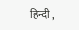हिन्दी ,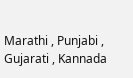Marathi , Punjabi , Gujarati , Kannada